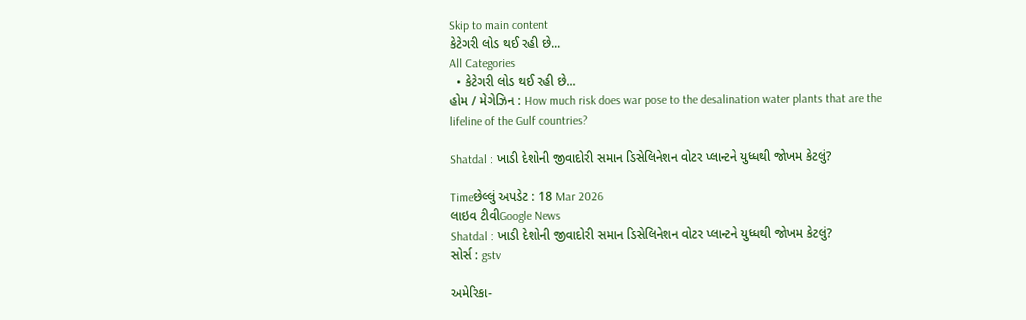Skip to main content
કેટેગરી લોડ થઈ રહી છે...
All Categories
  • કેટેગરી લોડ થઈ રહી છે...
હોમ / મેગેઝિન : How much risk does war pose to the desalination water plants that are the lifeline of the Gulf countries?

Shatdal : ખાડી દેશોની જીવાદોરી સમાન ડિસેલિનેશન વોટર પ્લાન્ટને યુધ્ધથી જોખમ કેટલું?

Timeછેલ્લું અપડેટ : 18 Mar 2026
લાઇવ ટીવીGoogle News
Shatdal : ખાડી દેશોની જીવાદોરી સમાન ડિસેલિનેશન વોટર પ્લાન્ટને યુધ્ધથી જોખમ કેટલું?
સોર્સ : gstv

અમેરિકા-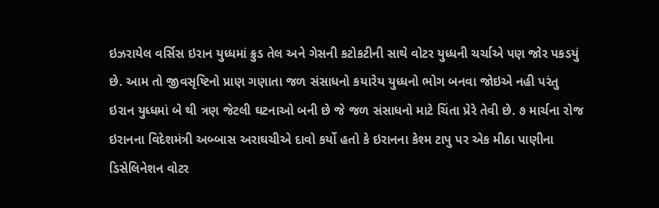ઇઝરાયેલ વર્સિસ ઇરાન યુધ્ધમાં ક્રુડ તેલ અને ગેસની કટોકટીની સાથે વોટર યુધ્ધની ચર્ચાએ પણ જોર પકડયું છે. આમ તો જીવસૃષ્ટિનો પ્રાણ ગણાતા જળ સંસાધનો કયારેય યુધ્ધનો ભોગ બનવા જોઇએ નહી પરંતુ ઇરાન યુધ્ધમાં બે થી ત્રણ જેટલી ઘટનાઓ બની છે જે જળ સંસાધનો માટે ચિંતા પ્રેરે તેવી છે. ૭ માર્ચના રોજ ઇરાનના વિદેશમંત્રી અબ્બાસ અરાઘચીએ દાવો કર્યો હતો કે ઇરાનના કેશ્મ ટાપુ પર એક મીઠા પાણીના ડિસેલિનેશન વોટર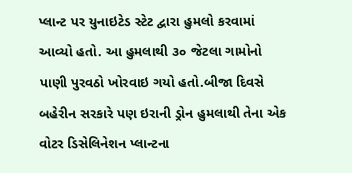પ્લાન્ટ પર યુનાઇટેડ સ્ટેટ દ્વારા હુમલો કરવામાં આવ્યો હતો. આ હુમલાથી ૩૦ જેટલા ગામોનો પાણી પુરવઠો ખોરવાઇ ગયો હતો.બીજા દિવસે બહેરીન સરકારે પણ ઇરાની ડ્રોન હુમલાથી તેના એક વોટર ડિસેલિનેશન પ્લાન્ટના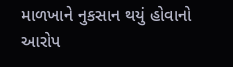માળખાને નુકસાન થયું હોવાનો આરોપ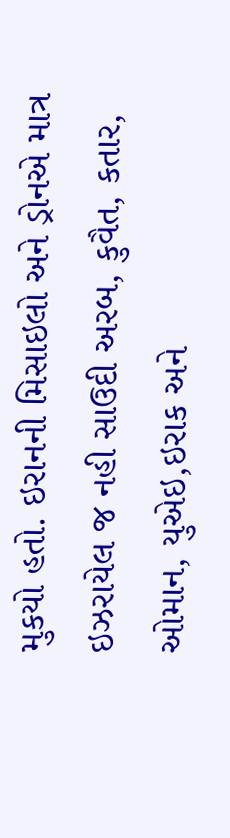મુકયો હતો. ઇરાનની મિસાઇલો અને ડ્રોનએ માત્ર ઇઝરાયેલ જ નહી સાઉદી અરબ, કુવૈત, કતાર, ઓમાન, યુએઇ,ઇરાક અને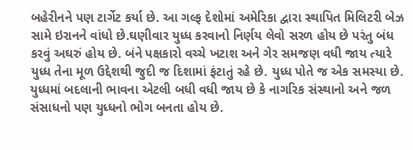બહેરીનને પણ ટાર્ગેટ કર્યા છે. આ ગલ્ફ દેશોમાં અમેરિકા દ્વારા સ્થાપિત મિલિટરી બેઝ સામે ઇરાનને વાંધો છે.ઘણીવાર યુધ્ધ કરવાનો નિર્ણય લેવો સરળ હોય છે પરંતુ બંધ કરવું અઘરું હોય છે. બંને પક્ષકારો વચ્ચે ખટાશ અને ગેર સમજણ વધી જાય ત્યારે યુધ્ધ તેના મૂળ ઉદ્દેશથી જુદી જ દિશામાં ફંટાતું રહે છે. યુધ્ધ પોતે જ એક સમસ્યા છે. યુધ્ધમાં બદલાની ભાવના એટલી બધી વધી જાય છે કે નાગરિક સંસ્થાનો અને જળ સંસાધનો પણ યુધ્ધનો ભોગ બનતા હોય છે.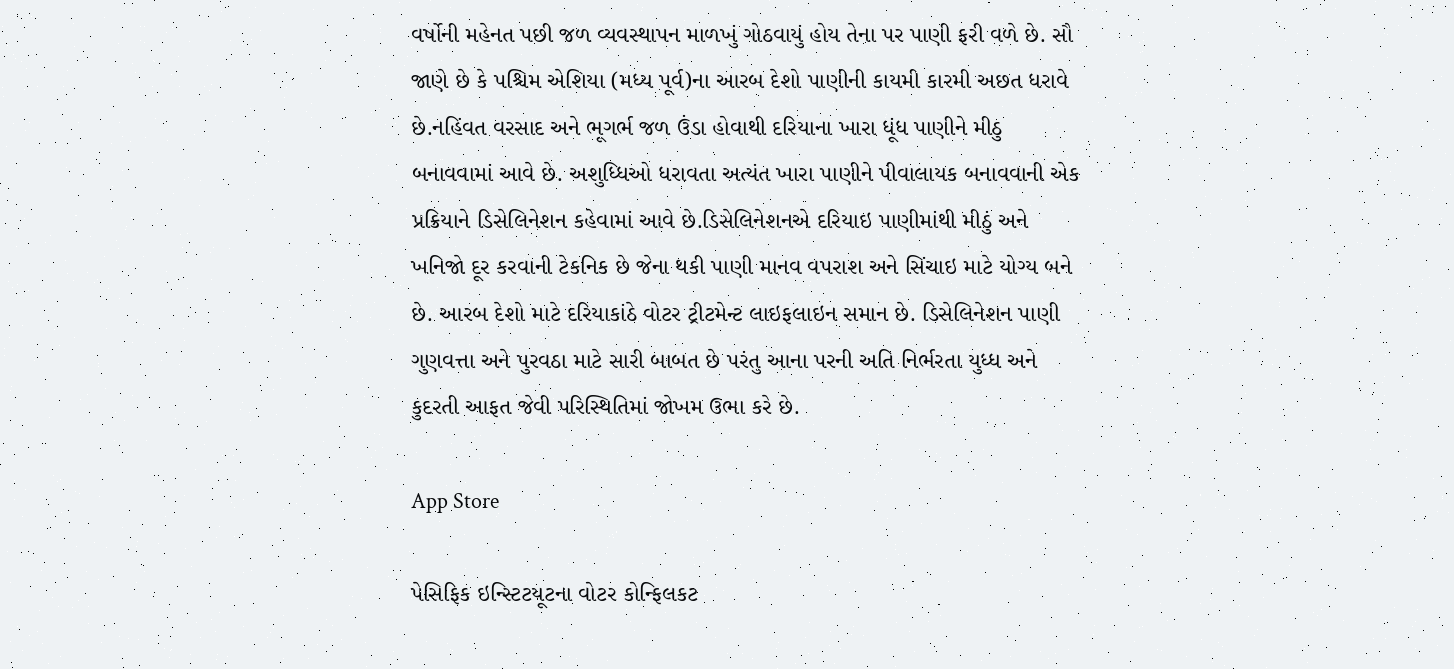વર્ષોની મહેનત પછી જળ વ્યવસ્થાપન માળખું ગોઠવાયું હોય તેના પર પાણી ફરી વળે છે. સૌ જાણે છે કે પશ્ચિમ એશિયા (મધ્ય પૂર્વ)ના આરબ દેશો પાણીની કાયમી કારમી અછત ધરાવે છે.નહિંવત વરસાદ અને ભૂગર્ભ જળ ઉંડા હોવાથી દરિયાના ખારા ધૂંધ પાણીને મીઠુ બનાવવામાં આવે છે. અશુધ્ધિઓ ધરાવતા અત્યંત ખારા પાણીને પીવાલાયક બનાવવાની એક પ્રક્રિયાને ડિસેલિનેશન કહેવામાં આવે છે.ડિસેલિનેશનએ દરિયાઇ પાણીમાંથી મીઠું અને ખનિજો દૂર કરવાની ટેકનિક છે જેના થકી પાણી માનવ વપરાશ અને સિંચાઇ માટે યોગ્ય બને છે. આરબ દેશો માટે દરિયાકાંઠે વોટર ટ્રીટમેન્ટ લાઇફલાઇન સમાન છે. ડિસેલિનેશન પાણી ગુણવત્તા અને પુરવઠા માટે સારી બાબત છે પરંતુ આના પરની અતિ નિર્ભરતા યુધ્ધ અને કુદરતી આફત જેવી પરિસ્થિતિમાં જોખમ ઉભા કરે છે.

App Store

પેસિફિક ઇન્સ્ટિટયૂટના વોટર કોન્ફિલકટ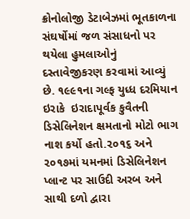ક્રોનોલોજી ડેટાબેઝમાં ભૂતકાળના સંઘર્ષોમાં જળ સંસાધનો પર થયેલા હુમલાઓનું દસ્તાવેજીકરણ કરવામાં આવ્યું છે. ૧૯૯૧ના ગલ્ફ યુધ્ધ દરમિયાન ઇરાકે  ઇરાદાપૂર્વક કુવૈતની ડિસેલિનેશન ક્ષમતાનો મોટો ભાગ નાશ કર્યો હતો.૨૦૧૬ અને ૨૦૧૭માં યમનમાં ડિસેલિનેશન પ્લાન્ટ પર સાઉદી અરબ અને સાથી દળો દ્વારા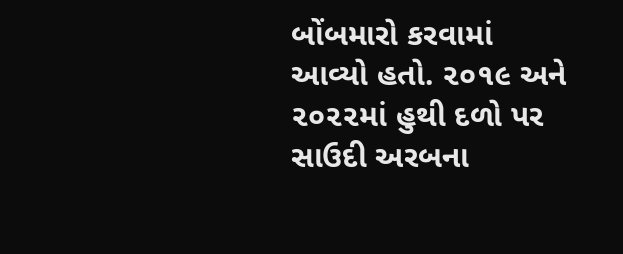બોંબમારો કરવામાં આવ્યો હતો. ૨૦૧૯ અને ૨૦૨૨માં હુથી દળો પર સાઉદી અરબના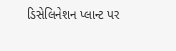ડિસેલિનેશન પ્લાન્ટ પર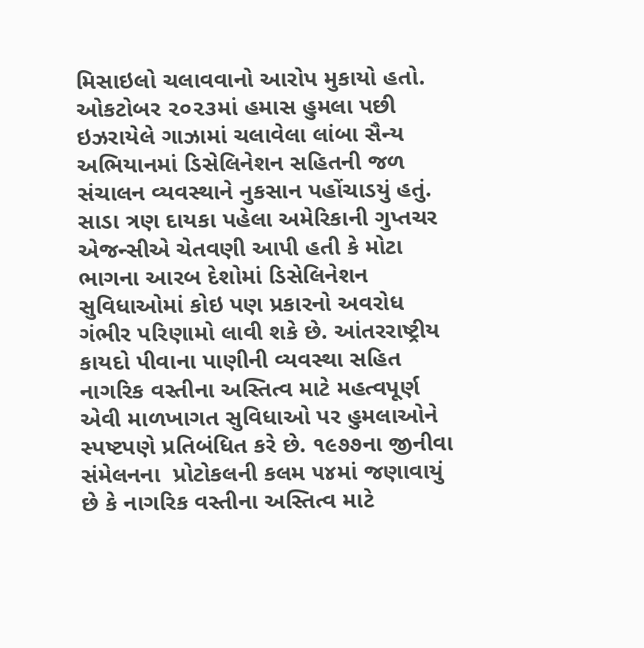મિસાઇલો ચલાવવાનો આરોપ મુકાયો હતો. ઓકટોબર ૨૦૨૩માં હમાસ હુમલા પછી ઇઝરાયેલે ગાઝામાં ચલાવેલા લાંબા સૈન્ય અભિયાનમાં ડિસેલિનેશન સહિતની જળ સંચાલન વ્યવસ્થાને નુકસાન પહોંચાડયું હતું. સાડા ત્રણ દાયકા પહેલા અમેરિકાની ગુપ્તચર એજન્સીએ ચેતવણી આપી હતી કે મોટા ભાગના આરબ દેશોમાં ડિસેલિનેશન સુવિધાઓમાં કોઇ પણ પ્રકારનો અવરોધ ગંભીર પરિણામો લાવી શકે છે. આંતરરાષ્ટ્રીય કાયદો પીવાના પાણીની વ્યવસ્થા સહિત નાગરિક વસ્તીના અસ્તિત્વ માટે મહત્વપૂર્ણ એવી માળખાગત સુવિધાઓ પર હુમલાઓને સ્પષ્ટપણે પ્રતિબંધિત કરે છે. ૧૯૭૭ના જીનીવા સંમેલનના  પ્રોટોકલની કલમ ૫૪માં જણાવાયું છે કે નાગરિક વસ્તીના અસ્તિત્વ માટે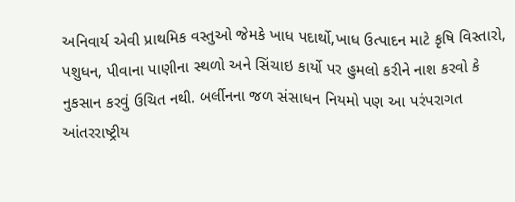અનિવાર્ય એવી પ્રાથમિક વસ્તુઓ જેમકે ખાધ પદાર્થો,ખાધ ઉત્પાદન માટે કૃષિ વિસ્તારો, પશુધન, પીવાના પાણીના સ્થળો અને સિંચાઇ કાર્યો પર હુમલો કરીને નાશ કરવો કે નુકસાન કરવું ઉચિત નથી. બર્લીનના જળ સંસાધન નિયમો પણ આ પરંપરાગત આંતરરાષ્ટ્રીય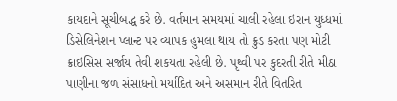કાયદાને સૂચીબદ્ધ કરે છે. વર્તમાન સમયમાં ચાલી રહેલા ઇરાન યુધ્ધમાં ડિસેલિનેશન પ્લાન્ટ પર વ્યાપક હુમલા થાય તો ક્રુડ કરતા પણ મોટી ક્રાઇસિસ સર્જાય તેવી શકયતા રહેલી છે. પૃથ્વી પર કુદરતી રીતે મીઠા પાણીના જળ સંસાધનો મર્યાદિત અને અસમાન રીતે વિતરિત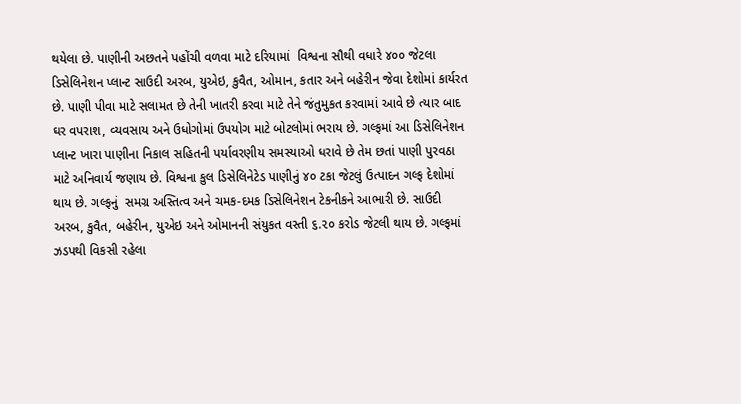થયેલા છે. પાણીની અછતને પહોંચી વળવા માટે દરિયામાં  વિશ્વના સૌથી વધારે ૪૦૦ જેટલા  ડિસેલિનેશન પ્લાન્ટ સાઉદી અરબ, યુએઇ, કુવૈત, ઓમાન, કતાર અને બહેરીન જેવા દેશોમાં કાર્યરત છે. પાણી પીવા માટે સલામત છે તેની ખાતરી કરવા માટે તેને જંતુમુકત કરવામાં આવે છે ત્યાર બાદ ઘર વપરાશ, વ્યવસાય અને ઉધોગોમાં ઉપયોગ માટે બોટલોમાં ભરાય છે. ગલ્ફમાં આ ડિસેલિનેશન પ્લાન્ટ ખારા પાણીના નિકાલ સહિતની પર્યાવરણીય સમસ્યાઓ ધરાવે છે તેમ છતાં પાણી પુરવઠા માટે અનિવાર્ય જણાય છે. વિશ્વના કુલ ડિસેલિનેટેડ પાણીનું ૪૦ ટકા જેટલું ઉત્પાદન ગલ્ફ દેશોમાં થાય છે. ગલ્ફનું  સમગ્ર અસ્તિત્વ અને ચમક-દમક ડિસેલિનેશન ટેકનીકને આભારી છે. સાઉદી અરબ, કુવૈત, બહેરીન, યુએઇ અને ઓમાનની સંયુકત વસ્તી ૬.૨૦ કરોડ જેટલી થાય છે. ગલ્ફમાં ઝડપથી વિકસી રહેલા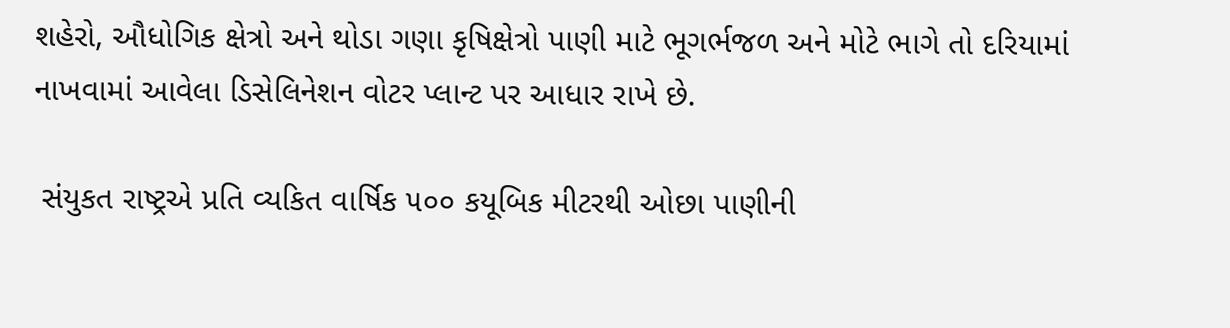શહેરો, ઔધોગિક ક્ષેત્રો અને થોડા ગણા કૃષિક્ષેત્રો પાણી માટે ભૂગર્ભજળ અને મોટે ભાગે તો દરિયામાં નાખવામાં આવેલા ડિસેલિનેશન વોટર પ્લાન્ટ પર આધાર રાખે છે.

 સંયુકત રાષ્ટ્રએ પ્રતિ વ્યકિત વાર્ષિક ૫૦૦ કયૂબિક મીટરથી ઓછા પાણીની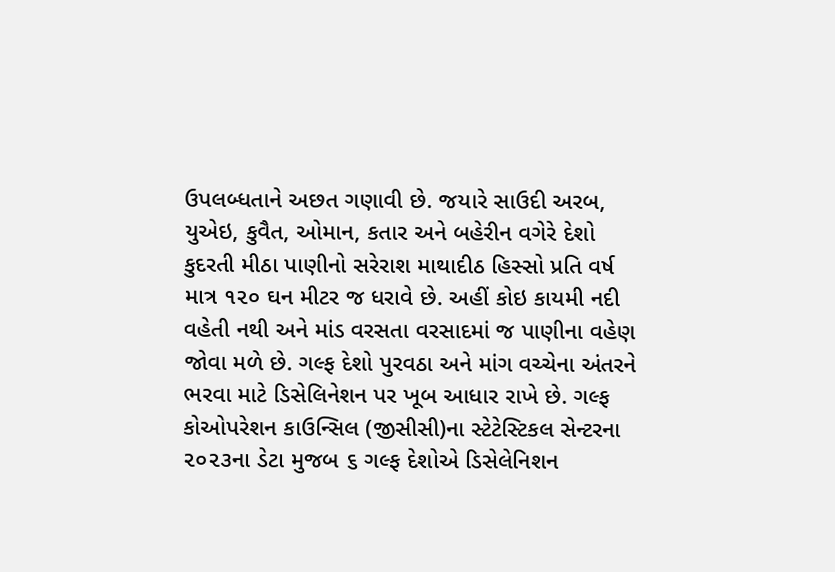ઉપલબ્ધતાને અછત ગણાવી છે. જયારે સાઉદી અરબ, યુએઇ, કુવૈત, ઓમાન, કતાર અને બહેરીન વગેરે દેશો કુદરતી મીઠા પાણીનો સરેરાશ માથાદીઠ હિસ્સો પ્રતિ વર્ષ માત્ર ૧૨૦ ઘન મીટર જ ધરાવે છે. અહીં કોઇ કાયમી નદી વહેતી નથી અને માંડ વરસતા વરસાદમાં જ પાણીના વહેણ જોવા મળે છે. ગલ્ફ દેશો પુરવઠા અને માંગ વચ્ચેના અંતરને ભરવા માટે ડિસેલિનેશન પર ખૂબ આધાર રાખે છે. ગલ્ફ કોઓપરેશન કાઉન્સિલ (જીસીસી)ના સ્ટેટેસ્ટિકલ સેન્ટરના ૨૦૨૩ના ડેટા મુજબ ૬ ગલ્ફ દેશોએ ડિસેલેનિશન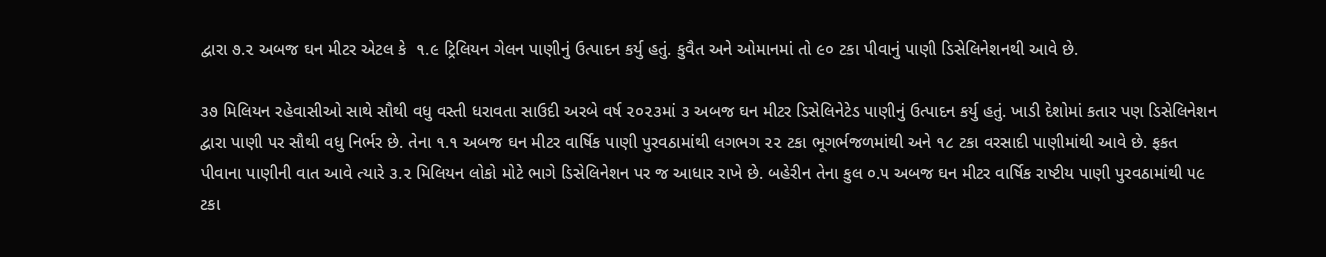દ્વારા ૭.૨ અબજ ઘન મીટર એટલ કે  ૧.૯ ટ્રિલિયન ગેલન પાણીનું ઉત્પાદન કર્યુ હતું. કુવૈત અને ઓમાનમાં તો ૯૦ ટકા પીવાનું પાણી ડિસેલિનેશનથી આવે છે.

૩૭ મિલિયન રહેવાસીઓ સાથે સૌથી વધુ વસ્તી ધરાવતા સાઉદી અરબે વર્ષ ૨૦૨૩માં ૩ અબજ ઘન મીટર ડિસેલિનેટેડ પાણીનું ઉત્પાદન કર્યુ હતું. ખાડી દેશોમાં કતાર પણ ડિસેલિનેશન દ્વારા પાણી પર સૌથી વધુ નિર્ભર છે. તેના ૧.૧ અબજ ઘન મીટર વાર્ષિક પાણી પુરવઠામાંથી લગભગ ૨૨ ટકા ભૂગર્ભજળમાંથી અને ૧૮ ટકા વરસાદી પાણીમાંથી આવે છે. ફકત પીવાના પાણીની વાત આવે ત્યારે ૩.૨ મિલિયન લોકો મોટે ભાગે ડિસેલિનેશન પર જ આધાર રાખે છે. બહેરીન તેના કુલ ૦.૫ અબજ ઘન મીટર વાર્ષિક રાષ્ટીય પાણી પુરવઠામાંથી ૫૯ ટકા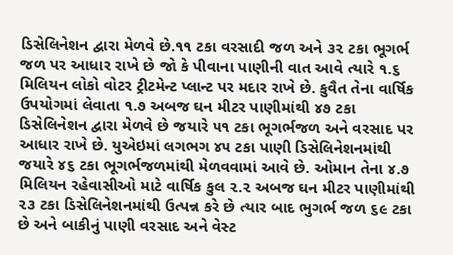ડિસેલિનેશન દ્વારા મેળવે છે.૧૧ ટકા વરસાદી જળ અને ૩૨ ટકા ભૂગર્ભ જળ પર આધાર રાખે છે જો કે પીવાના પાણીની વાત આવે ત્યારે ૧.૬ મિલિયન લોકો વોટર ટ્રીટમેન્ટ પ્લાન્ટ પર મદાર રાખે છે. કુવૈત તેના વાર્ષિક ઉપયોગમાં લેવાતા ૧.૭ અબજ ઘન મીટર પાણીમાંથી ૪૭ ટકા ડિસેલિનેશન દ્વારા મેળવે છે જયારે ૫૧ ટકા ભૂગર્ભજળ અને વરસાદ પર આધાર રાખે છે. યુએઇમાં લગભગ ૪૫ ટકા પાણી ડિસેલિનેશનમાંથી જયારે ૪૬ ટકા ભૂગર્ભજળમાંથી મેળવવામાં આવે છે. ઓમાન તેના ૪.૭ મિલિયન રહેવાસીઓ માટે વાર્ષિક કુલ ૨.૨ અબજ ઘન મીટર પાણીમાંથી ૨૩ ટકા ડિસેલિનેશનમાંથી ઉત્પન્ન કરે છે ત્યાર બાદ ભુગર્ભ જળ ૬૯ ટકા છે અને બાકીનું પાણી વરસાદ અને વેસ્ટ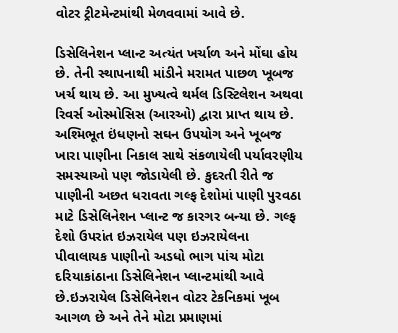વોટર ટ્રીટમેન્ટમાંથી મેળવવામાં આવે છે.

ડિસેલિનેશન પ્લાન્ટ અત્યંત ખર્ચાળ અને મોંઘા હોય છે. તેની સ્થાપનાથી માંડીને મરામત પાછળ ખૂબજ ખર્ચ થાય છે. આ મુખ્યત્વે થર્મલ ડિસ્ટિલેશન અથવા રિવર્સ ઓસ્મોસિસ (આરઓ) દ્વારા પ્રાપ્ત થાય છે. અશ્મિભૂત ઇંધણનો સઘન ઉપયોગ અને ખૂબજ ખારા પાણીના નિકાલ સાથે સંકળાયેલી પર્યાવરણીય સમસ્યાઓ પણ જોડાયેલી છે. કુદરતી રીતે જ પાણીની અછત ધરાવતા ગલ્ફ દેશોમાં પાણી પુરવઠા માટે ડિસેલિનેશન પ્લાન્ટ જ કારગર બન્યા છે. ગલ્ફ દેશો ઉપરાંત ઇઝરાયેલ પણ ઇઝરાયેલના પીવાલાયક પાણીનો અડધો ભાગ પાંચ મોટા દરિયાકાંઠાના ડિસેલિનેશન પ્લાન્ટમાંથી આવે છે.ઇઝરાયેલ ડિસેલિનેશન વોટર ટેકનિકમાં ખૂબ આગળ છે અને તેને મોટા પ્રમાણમાં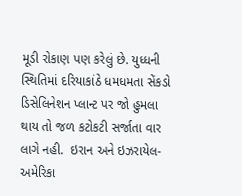મૂડી રોકાણ પણ કરેલું છે. યુધ્ધની સ્થિતિમાં દરિયાકાંઠે ધમધમતા સેંકડો ડિસેલિનેશન પ્લાન્ટ પર જો હુમલા થાય તો જળ કટોકટી સર્જાતા વાર લાગે નહી.  ઇરાન અને ઇઝરાયેલ-અમેરિકા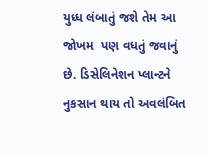યુધ્ધ લંબાતું જશે તેમ આ જોખમ  પણ વધતું જવાનું છે. ડિસેલિનેશન પ્લાન્ટને નુકસાન થાય તો અવલંબિત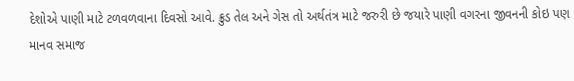દેશોએ પાણી માટે ટળવળવાના દિવસો આવે. ક્રુડ તેલ અને ગેસ તો અર્થતંત્ર માટે જરુરી છે જયારે પાણી વગરના જીવનની કોઇ પણ માનવ સમાજ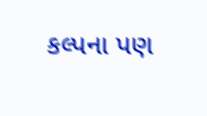કલ્પના પણ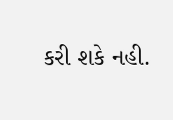કરી શકે નહી.